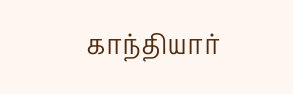காந்தியார்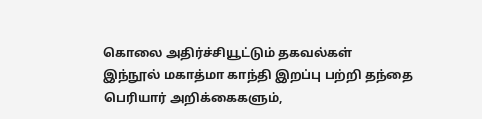கொலை அதிர்ச்சியூட்டும் தகவல்கள்
இந்நூல் மகாத்மா காந்தி இறப்பு பற்றி தந்தை பெரியார் அறிக்கைகளும்,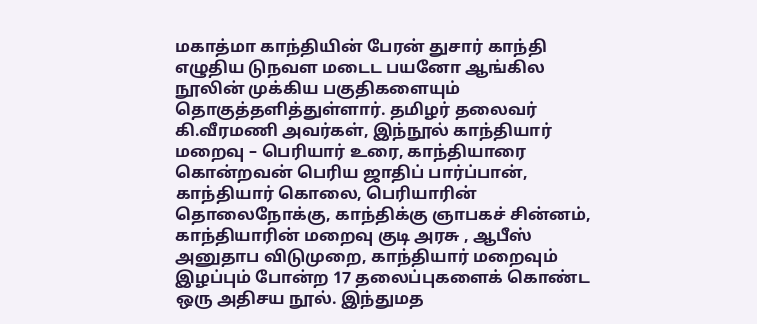மகாத்மா காந்தியின் பேரன் துசார் காந்தி எழுதிய டுநவள மடைட பயனோ ஆங்கில நூலின் முக்கிய பகுதிகளையும் தொகுத்தளித்துள்ளார். தமிழர் தலைவர் கி.வீரமணி அவர்கள், இந்நூல் காந்தியார் மறைவு – பெரியார் உரை, காந்தியாரை கொன்றவன் பெரிய ஜாதிப் பார்ப்பான், காந்தியார் கொலை, பெரியாரின் தொலைநோக்கு, காந்திக்கு ஞாபகச் சின்னம், காந்தியாரின் மறைவு குடி அரசு , ஆபீஸ் அனுதாப விடுமுறை, காந்தியார் மறைவும் இழப்பும் போன்ற 17 தலைப்புகளைக் கொண்ட ஒரு அதிசய நூல். இந்துமத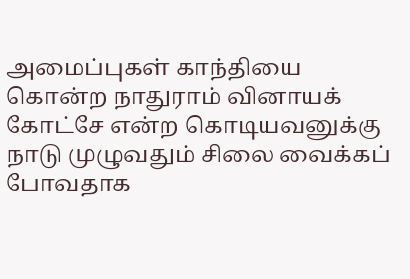அமைப்புகள் காந்தியை கொன்ற நாதுராம் வினாயக் கோட்சே என்ற கொடியவனுக்கு நாடு முழுவதும் சிலை வைக்கப் போவதாக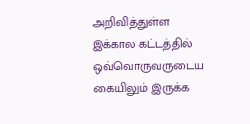அறிவித்துள்ள இக்கால கட்டத்தில் ஒவ்வொருவருடைய கையிலும் இருக்க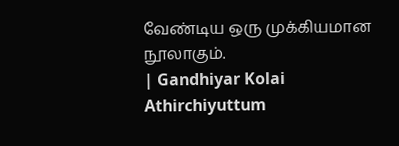வேண்டிய ஒரு முக்கியமான நூலாகும்.
| Gandhiyar Kolai Athirchiyuttum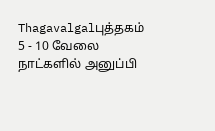Thagavalgalபுத்தகம் 5 - 10 வேலை நாட்களில் அனுப்பி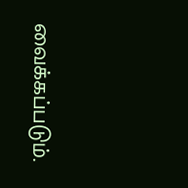வைக்கப்படும்.